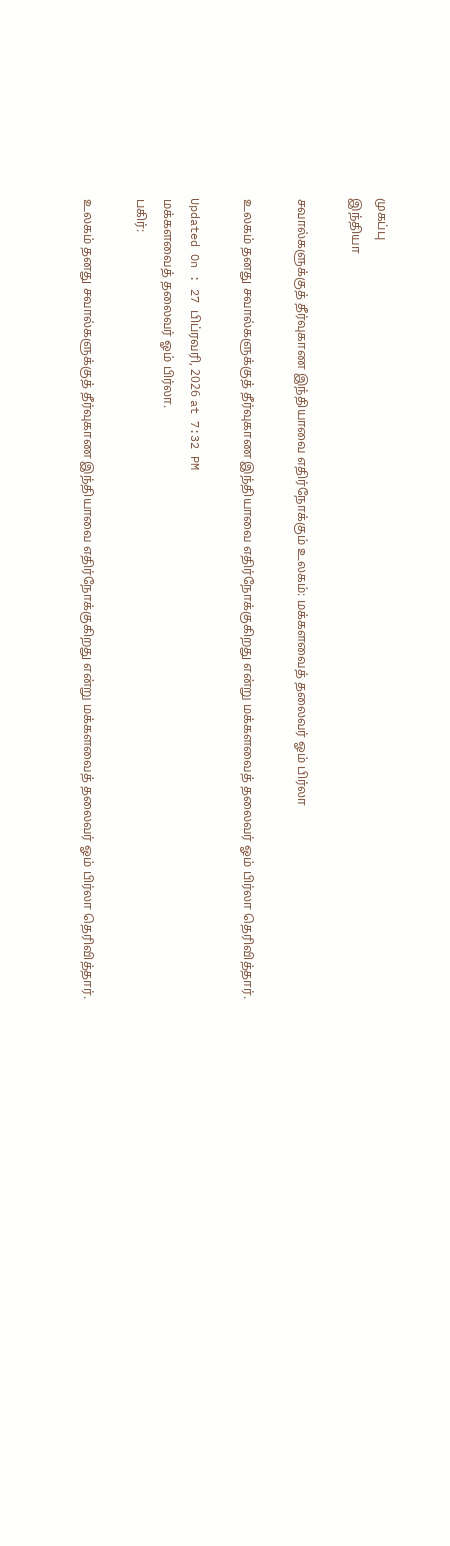முகப்பு
இந்தியா

சவால்களுக்குத் தீர்வுகாண இந்தியாவை எதிர்நோக்கும் உலகம்: மக்களவைத் தலைவர் ஓம் பிர்லா

உலகம் தனது சவால்களுக்குத் தீர்வுகாண இந்தியாவை எதிர்நோக்குகிறது என்று மக்களவைத் தலைவர் ஓம் பிர்லா தெரிவித்தார்.

Updated On : 27 பிப்ரவரி, 2026 at 7:32 PM
மக்களவைத் தலைவர் ஓம் பிர்லா.
பகிர்:

உலகம் தனது சவால்களுக்குத் தீர்வுகாண இந்தியாவை எதிர்நோக்குகிறது என்று மக்களவைத் தலைவர் ஓம் பிர்லா தெரிவித்தார்.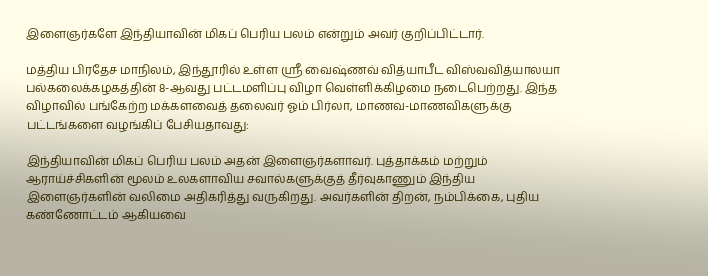இளைஞர்களே இந்தியாவின் மிகப் பெரிய பலம் என்றும் அவர் குறிப்பிட்டார்.

மத்திய பிரதேச மாநிலம், இந்தூரில் உள்ள ஸ்ரீ வைஷ்ணவ் வித்யாபீட விஸ்வவித்யாலயா பல்கலைக்கழகத்தின் 8-ஆவது பட்டமளிப்பு விழா வெள்ளிக்கிழமை நடைபெற்றது. இந்த விழாவில் பங்கேற்ற மக்களவைத் தலைவர் ஓம் பிர்லா, மாணவ-மாணவிகளுக்கு பட்டங்களை வழங்கிப் பேசியதாவது:

இந்தியாவின் மிகப் பெரிய பலம் அதன் இளைஞர்களாவர். புத்தாக்கம் மற்றும் ஆராய்ச்சிகளின் மூலம் உலகளாவிய சவால்களுக்குத் தீர்வுகாணும் இந்திய இளைஞர்களின் வலிமை அதிகரித்து வருகிறது. அவர்களின் திறன், நம்பிக்கை, புதிய கண்ணோட்டம் ஆகியவை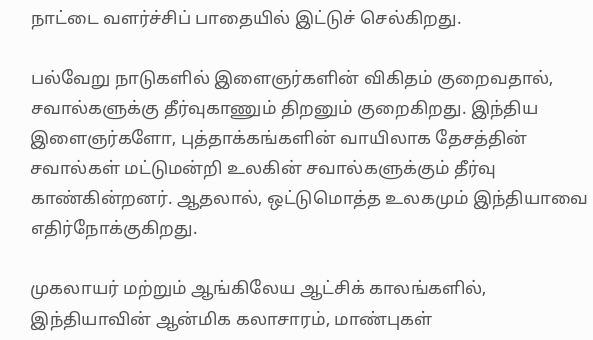நாட்டை வளர்ச்சிப் பாதையில் இட்டுச் செல்கிறது.

பல்வேறு நாடுகளில் இளைஞர்களின் விகிதம் குறைவதால், சவால்களுக்கு தீர்வுகாணும் திறனும் குறைகிறது. இந்திய இளைஞர்களோ, புத்தாக்கங்களின் வாயிலாக தேசத்தின் சவால்கள் மட்டுமன்றி உலகின் சவால்களுக்கும் தீர்வு காண்கின்றனர். ஆதலால், ஒட்டுமொத்த உலகமும் இந்தியாவை எதிர்நோக்குகிறது.

முகலாயர் மற்றும் ஆங்கிலேய ஆட்சிக் காலங்களில், இந்தியாவின் ஆன்மிக கலாசாரம், மாண்புகள்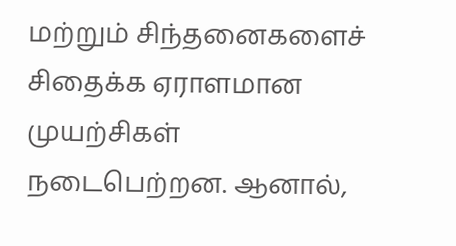மற்றும் சிந்தனைகளைச் சிதைக்க ஏராளமான முயற்சிகள் நடைபெற்றன. ஆனால்,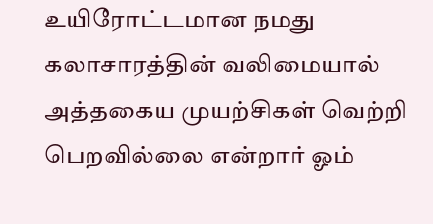உயிரோட்டமான நமது கலாசாரத்தின் வலிமையால் அத்தகைய முயற்சிகள் வெற்றி பெறவில்லை என்றார் ஓம்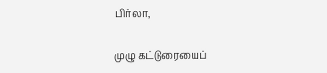பிர்லா,

முழு கட்டுரையைப்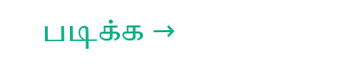படிக்க →